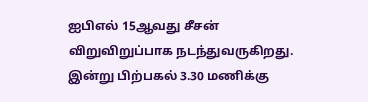ஐபிஎல் 15ஆவது சீசன் விறுவிறுப்பாக நடந்துவருகிறது. இன்று பிற்பகல் 3.30 மணிக்கு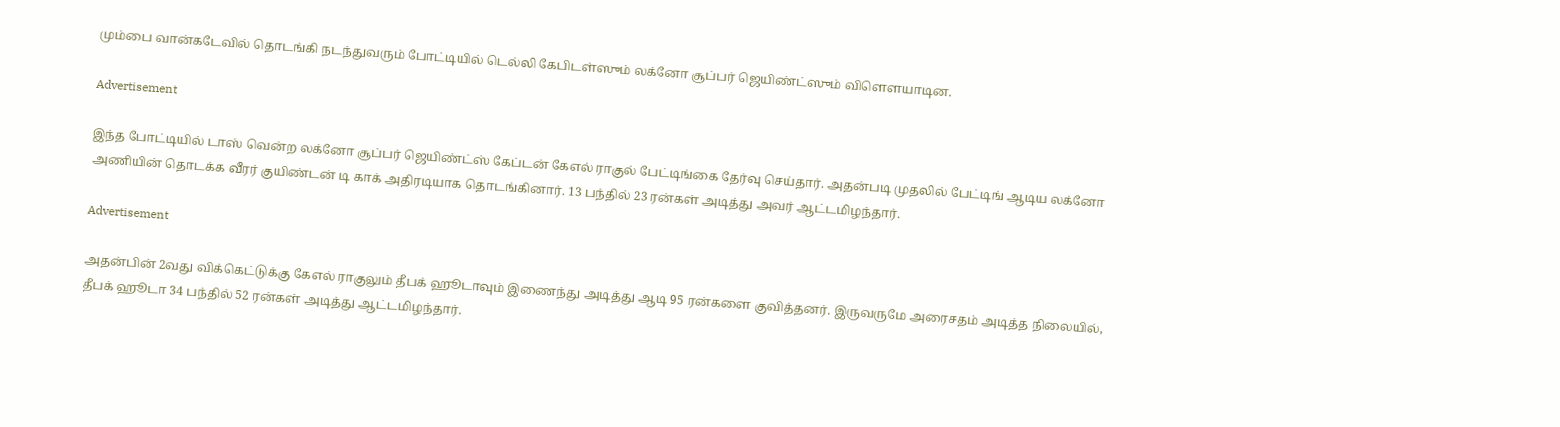மும்பை வான்கடேவில் தொடங்கி நடந்துவரும் போட்டியில் டெல்லி கேபிடள்ஸும் லக்னோ சூப்பர் ஜெயிண்ட்ஸும் விளௌயாடின.

Advertisement

இந்த போட்டியில் டாஸ் வென்ற லக்னோ சூப்பர் ஜெயிண்ட்ஸ் கேப்டன் கேஎல் ராகுல் பேட்டிங்கை தேர்வு செய்தார். அதன்படி முதலில் பேட்டிங் ஆடிய லக்னோ அணியின் தொடக்க வீரர் குயிண்டன் டி காக் அதிரடியாக தொடங்கினார். 13 பந்தில் 23 ரன்கள் அடித்து அவர் ஆட்டமிழந்தார்.

Advertisement

அதன்பின் 2வது விக்கெட்டுக்கு கேஎல் ராகுலும் தீபக் ஹூடாவும் இணைந்து அடித்து ஆடி 95 ரன்களை குவித்தனர். இருவருமே அரைசதம் அடித்த நிலையில், தீபக் ஹூடா 34 பந்தில் 52 ரன்கள் அடித்து ஆட்டமிழந்தார்.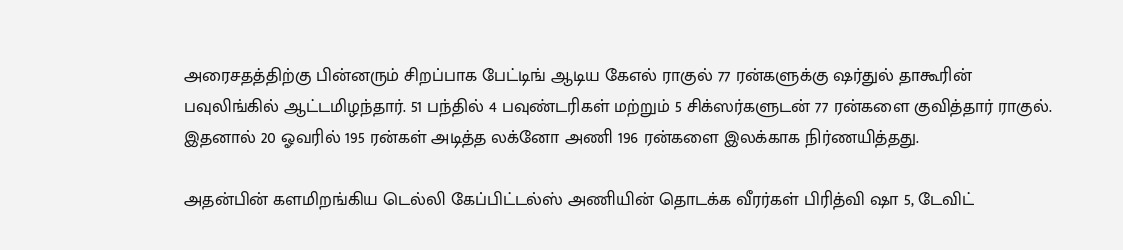அரைசதத்திற்கு பின்னரும் சிறப்பாக பேட்டிங் ஆடிய கேஎல் ராகுல் 77 ரன்களுக்கு ஷர்துல் தாகூரின் பவுலிங்கில் ஆட்டமிழந்தார். 51 பந்தில் 4 பவுண்டரிகள் மற்றும் 5 சிக்ஸர்களுடன் 77 ரன்களை குவித்தார் ராகுல். இதனால் 20 ஓவரில் 195 ரன்கள் அடித்த லக்னோ அணி 196 ரன்களை இலக்காக நிர்ணயித்தது.

அதன்பின் களமிறங்கிய டெல்லி கேப்பிட்டல்ஸ் அணியின் தொடக்க வீரர்கள் பிரித்வி ஷா 5, டேவிட்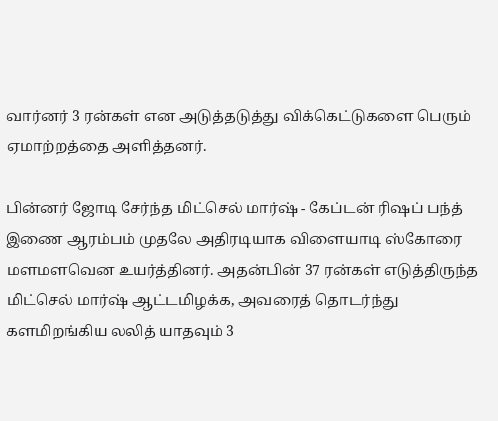வார்னர் 3 ரன்கள் என அடுத்தடுத்து விக்கெட்டுகளை பெரும் ஏமாற்றத்தை அளித்தனர்.

பின்னர் ஜோடி சேர்ந்த மிட்செல் மார்ஷ் - கேப்டன் ரிஷப் பந்த் இணை ஆரம்பம் முதலே அதிரடியாக விளையாடி ஸ்கோரை மளமளவென உயர்த்தினர். அதன்பின் 37 ரன்கள் எடுத்திருந்த மிட்செல் மார்ஷ் ஆட்டமிழக்க, அவரைத் தொடர்ந்து களமிறங்கிய லலித் யாதவும் 3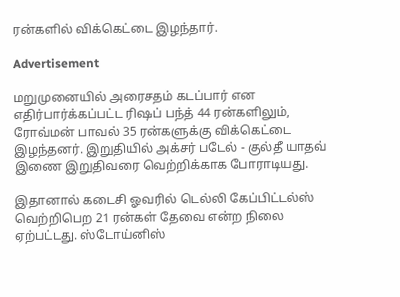ரன்களில் விக்கெட்டை இழந்தார்.

Advertisement

மறுமுனையில் அரைசதம் கடப்பார் என எதிர்பார்க்கப்பட்ட ரிஷப் பந்த் 44 ரன்களிலும், ரோவ்மன் பாவல் 35 ரன்களுக்கு விக்கெட்டை இழந்தனர். இறுதியில் அக்சர் படேல் - குல்தீ யாதவ் இணை இறுதிவரை வெற்றிக்காக போராடியது.

இதானால் கடைசி ஓவரில் டெல்லி கேப்பிட்டல்ஸ் வெற்றிபெற 21 ரன்கள் தேவை என்ற நிலை ஏற்பட்டது. ஸ்டோய்னிஸ்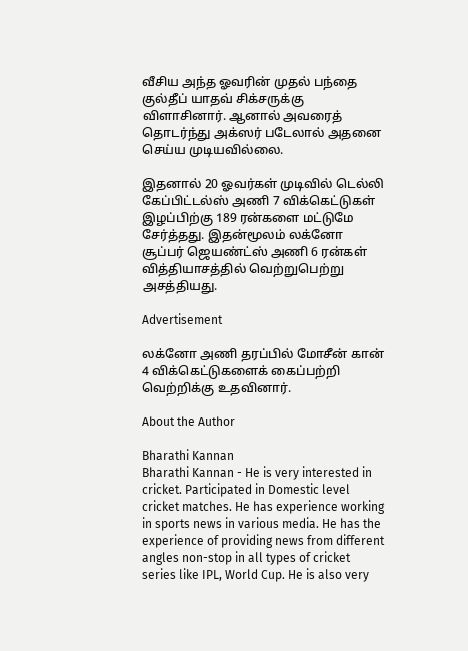வீசிய அந்த ஓவரின் முதல் பந்தை குல்தீப் யாதவ் சிக்சருக்கு விளாசினார். ஆனால் அவரைத் தொடர்ந்து அக்ஸர் படேலால் அதனை செய்ய முடியவில்லை.

இதனால் 20 ஓவர்கள் முடிவில் டெல்லி கேப்பிட்டல்ஸ் அணி 7 விக்கெட்டுகள் இழப்பிற்கு 189 ரன்களை மட்டுமே சேர்த்தது. இதன்மூலம் லக்னோ சூப்பர் ஜெயண்ட்ஸ் அணி 6 ரன்கள் வித்தியாசத்தில் வெற்றுபெற்று அசத்தியது.

Advertisement

லக்னோ அணி தரப்பில் மோசீன் கான் 4 விக்கெட்டுகளைக் கைப்பற்றி வெற்றிக்கு உதவினார்.

About the Author

Bharathi Kannan
Bharathi Kannan - He is very interested in cricket. Participated in Domestic level cricket matches. He has experience working in sports news in various media. He has the experience of providing news from different angles non-stop in all types of cricket series like IPL, World Cup. He is also very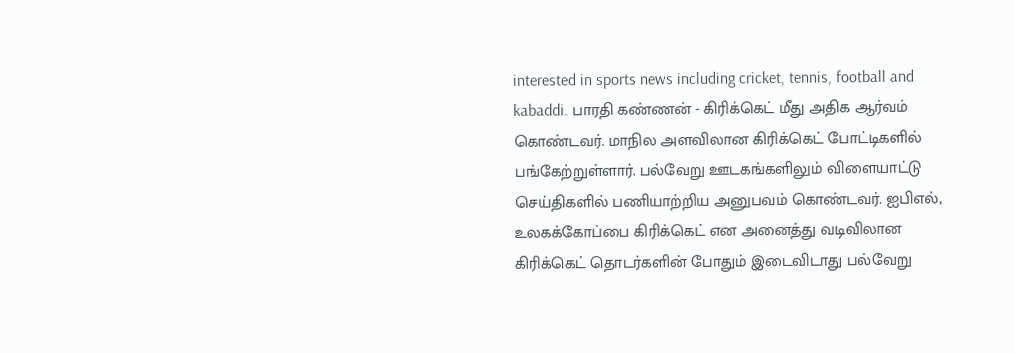interested in sports news including cricket, tennis, football and kabaddi. பாரதி கண்ணன் - கிரிக்கெட் மீது அதிக ஆர்வம் கொண்டவர். மாநில அளவிலான கிரிக்கெட் போட்டிகளில் பங்கேற்றுள்ளார். பல்வேறு ஊடகங்களிலும் விளையாட்டு செய்திகளில் பணியாற்றிய அனுபவம் கொண்டவர். ஐபிஎல், உலகக்கோப்பை கிரிக்கெட் என அனைத்து வடிவிலான கிரிக்கெட் தொடர்களின் போதும் இடைவிடாது பல்வேறு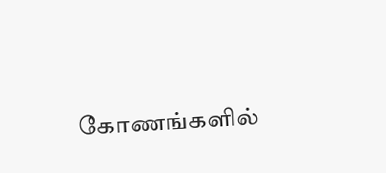கோணங்களில்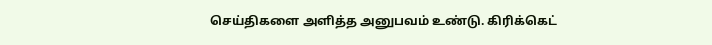செய்திகளை அளித்த அனுபவம் உண்டு. கிரிக்கெட்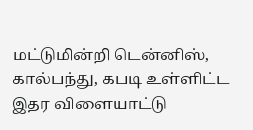மட்டுமின்றி டென்னிஸ், கால்பந்து, கபடி உள்ளிட்ட இதர விளையாட்டு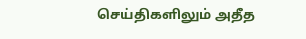செய்திகளிலும் அதீத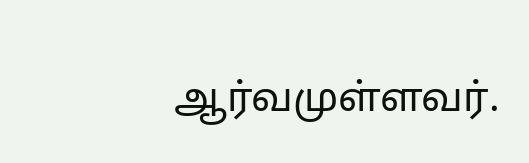ஆர்வமுள்ளவர்.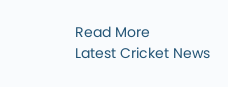Read More
Latest Cricket News